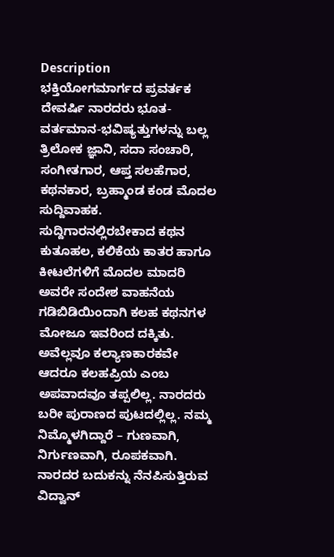Description
ಭಕ್ತಿಯೋಗಮಾರ್ಗದ ಪ್ರವರ್ತಕ ದೇವರ್ಷಿ ನಾರದರು ಭೂತ-ವರ್ತಮಾನ-ಭವಿಷ್ಯತ್ತುಗಳನ್ನು ಬಲ್ಲ ತ್ರಿಲೋಕ ಜ್ಞಾನಿ, ಸದಾ ಸಂಚಾರಿ, ಸಂಗೀತಗಾರ, ಆಪ್ತ ಸಲಹೆಗಾರ, ಕಥನಕಾರ, ಬ್ರಹ್ಮಾಂಡ ಕಂಡ ಮೊದಲ ಸುದ್ದಿವಾಹಕ. ಸುದ್ದಿಗಾರನಲ್ಲಿರಬೇಕಾದ ಕಥನ ಕುತೂಹಲ, ಕಲಿಕೆಯ ಕಾತರ ಹಾಗೂ ಕೀಟಲೆಗಳಿಗೆ ಮೊದಲ ಮಾದರಿ ಅವರೇ ಸಂದೇಶ ವಾಹನೆಯ ಗಡಿಬಿಡಿಯಿಂದಾಗಿ ಕಲಹ ಕಥನಗಳ ಮೋಜೂ ಇವರಿಂದ ದಕ್ಕಿತು. ಅವೆಲ್ಲವೂ ಕಲ್ಯಾಣಕಾರಕವೇ ಆದರೂ ಕಲಹಪ್ರಿಯ ಎಂಬ ಅಪವಾದವೂ ತಪ್ಪಲಿಲ್ಲ. ನಾರದರು ಬರೀ ಪುರಾಣದ ಪುಟದಲ್ಲಿಲ್ಲ. ನಮ್ಮ ನಿಮ್ಮೊಳಗಿದ್ದಾರೆ – ಗುಣವಾಗಿ, ನಿರ್ಗುಣವಾಗಿ, ರೂಪಕವಾಗಿ.
ನಾರದರ ಬದುಕನ್ನು ನೆನಪಿಸುತ್ತಿರುವ ವಿದ್ವಾನ್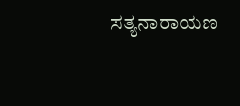ಸತ್ಯನಾರಾಯಣ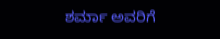ಶರ್ಮಾ ಅವರಿಗೆ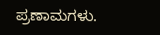ಪ್ರಣಾಮಗಳು.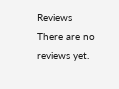Reviews
There are no reviews yet.